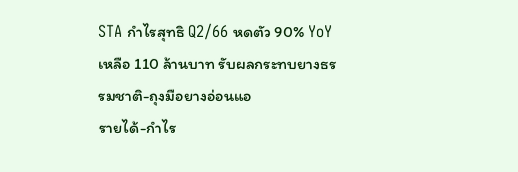STA กำไรสุทธิ Q2/66 หดตัว 90% YoY เหลือ 110 ล้านบาท รับผลกระทบยางธรรมชาติ-ถุงมือยางอ่อนแอ
รายได้-กำไร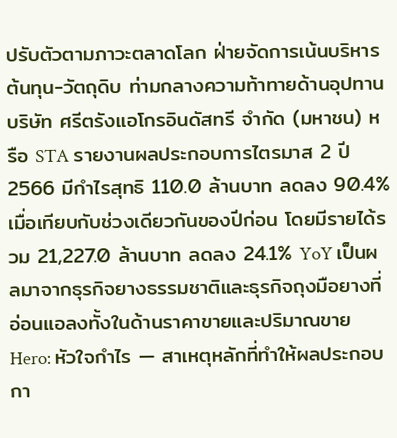ปรับตัวตามภาวะตลาดโลก ฝ่ายจัดการเน้นบริหารต้นทุน-วัตถุดิบ ท่ามกลางความท้าทายด้านอุปทาน
บริษัท ศรีตรังแอโกรอินดัสทรี จำกัด (มหาชน) หรือ STA รายงานผลประกอบการไตรมาส 2 ปี 2566 มีกำไรสุทธิ 110.0 ล้านบาท ลดลง 90.4% เมื่อเทียบกับช่วงเดียวกันของปีก่อน โดยมีรายได้รวม 21,227.0 ล้านบาท ลดลง 24.1% YoY เป็นผลมาจากธุรกิจยางธรรมชาติและธุรกิจถุงมือยางที่อ่อนแอลงทั้งในด้านราคาขายและปริมาณขาย
Hero: หัวใจกำไร — สาเหตุหลักที่ทำให้ผลประกอบกา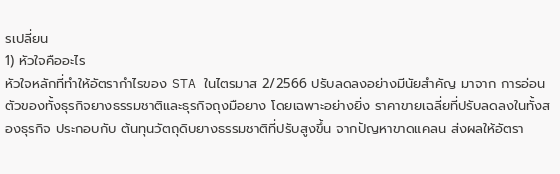รเปลี่ยน
1) หัวใจคืออะไร
หัวใจหลักที่ทำให้อัตรากำไรของ STA ในไตรมาส 2/2566 ปรับลดลงอย่างมีนัยสำคัญ มาจาก การอ่อนตัวของทั้งธุรกิจยางธรรมชาติและธุรกิจถุงมือยาง โดยเฉพาะอย่างยิ่ง ราคาขายเฉลี่ยที่ปรับลดลงในทั้งสองธุรกิจ ประกอบกับ ต้นทุนวัตถุดิบยางธรรมชาติที่ปรับสูงขึ้น จากปัญหาขาดแคลน ส่งผลให้อัตรา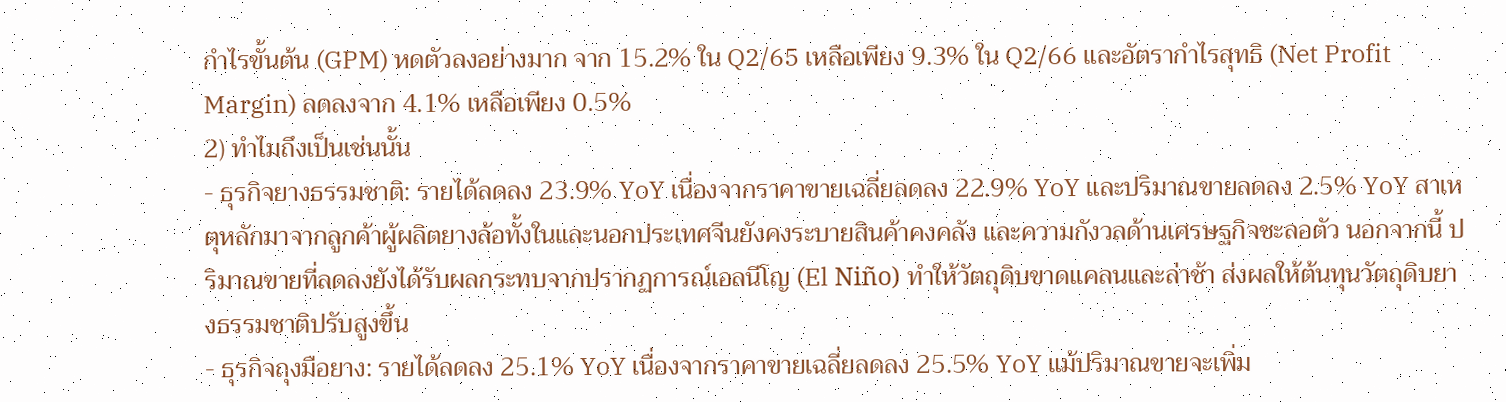กำไรขั้นต้น (GPM) หดตัวลงอย่างมาก จาก 15.2% ใน Q2/65 เหลือเพียง 9.3% ใน Q2/66 และอัตรากำไรสุทธิ (Net Profit Margin) ลดลงจาก 4.1% เหลือเพียง 0.5%
2) ทำไมถึงเป็นเช่นนั้น
- ธุรกิจยางธรรมชาติ: รายได้ลดลง 23.9% YoY เนื่องจากราคาขายเฉลี่ยลดลง 22.9% YoY และปริมาณขายลดลง 2.5% YoY สาเหตุหลักมาจากลูกค้าผู้ผลิตยางล้อทั้งในและนอกประเทศจีนยังคงระบายสินค้าคงคลัง และความกังวลด้านเศรษฐกิจชะลอตัว นอกจากนี้ ปริมาณขายที่ลดลงยังได้รับผลกระทบจากปรากฏการณ์เอลนีโญ (El Niño) ทำให้วัตถุดิบขาดแคลนและล่าช้า ส่งผลให้ต้นทุนวัตถุดิบยางธรรมชาติปรับสูงขึ้น
- ธุรกิจถุงมือยาง: รายได้ลดลง 25.1% YoY เนื่องจากราคาขายเฉลี่ยลดลง 25.5% YoY แม้ปริมาณขายจะเพิ่ม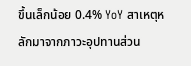ขึ้นเล็กน้อย 0.4% YoY สาเหตุหลักมาจากภาวะอุปทานส่วน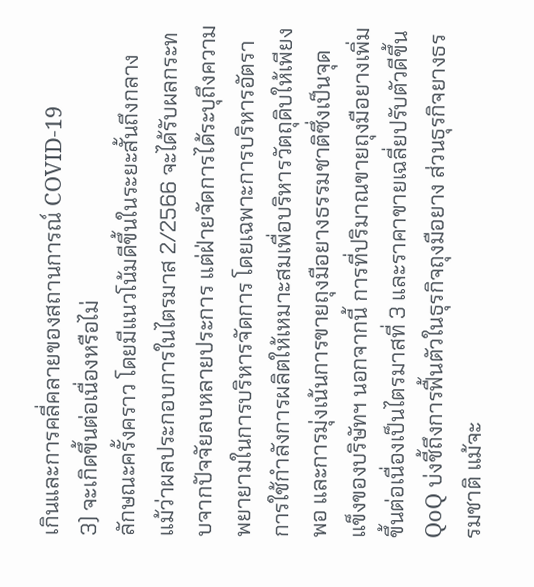เกินและการคลี่คลายของสถานการณ์ COVID-19
3) จะเกิดขึ้นต่อเนื่องหรือไม่
ลักษณะครั้งคราว โดยมีแนวโน้มดีขึ้นในระยะสั้นถึงกลาง
แม้ว่าผลประกอบการในไตรมาส 2/2566 จะได้รับผลกระทบจากปัจจัยลบหลายประการ แต่ฝ่ายจัดการได้ระบุถึงความพยายามในการบริหารจัดการ โดยเฉพาะการบริหารอัตราการใช้กำลังการผลิตให้เหมาะสมเพื่อบริหารวัตถุดิบให้เพียงพอ และการมุ่งเน้นการขายถุงมือยางธรรมชาติซึ่งเป็นจุดแข็งของบริษัทฯ นอกจากนี้ การที่ปริมาณขายถุงมือยางเพิ่มขึ้นต่อเนื่องเป็นไตรมาสที่ 3 และราคาขายเฉลี่ยปรับตัวดีขึ้น QoQ บ่งชี้ถึงการฟื้นตัวในธุรกิจถุงมือยาง ส่วนธุรกิจยางธรรมชาติ แม้จะ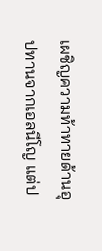เผชิญความท้าทายด้านอุปทานจากเอลนีโญ แต่ป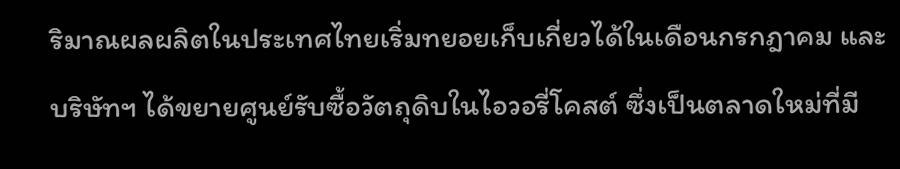ริมาณผลผลิตในประเทศไทยเริ่มทยอยเก็บเกี่ยวได้ในเดือนกรกฎาคม และบริษัทฯ ได้ขยายศูนย์รับซื้อวัตถุดิบในไอวอรี่โคสต์ ซึ่งเป็นตลาดใหม่ที่มี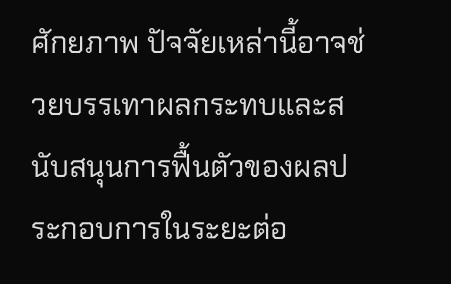ศักยภาพ ปัจจัยเหล่านี้อาจช่วยบรรเทาผลกระทบและสนับสนุนการฟื้นตัวของผลประกอบการในระยะต่อ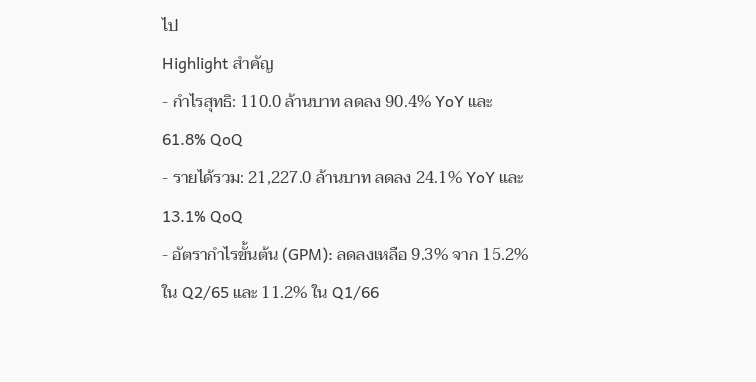ไป
Highlight สำคัญ
- กำไรสุทธิ: 110.0 ล้านบาท ลดลง 90.4% YoY และ 61.8% QoQ
- รายได้รวม: 21,227.0 ล้านบาท ลดลง 24.1% YoY และ 13.1% QoQ
- อัตรากำไรขั้นต้น (GPM): ลดลงเหลือ 9.3% จาก 15.2% ใน Q2/65 และ 11.2% ใน Q1/66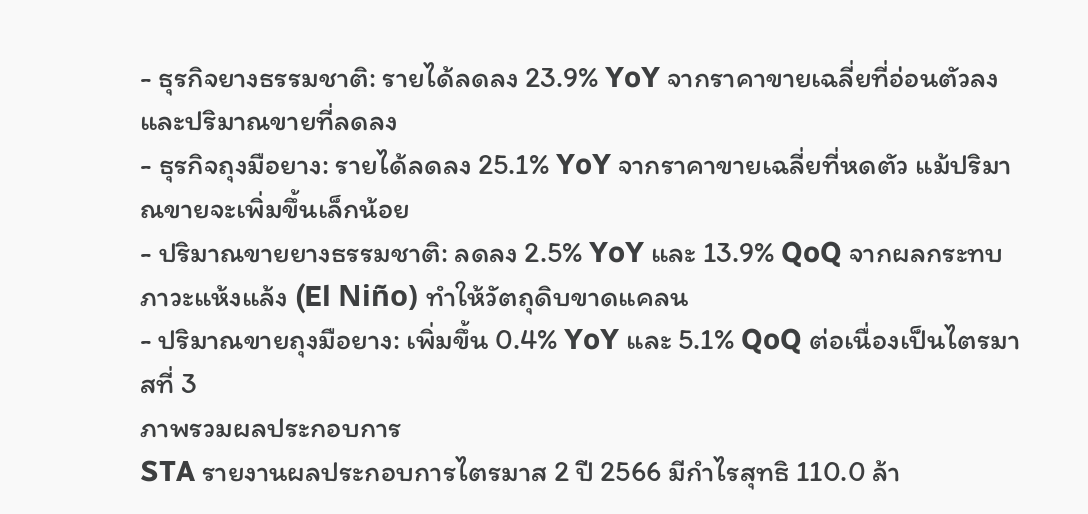- ธุรกิจยางธรรมชาติ: รายได้ลดลง 23.9% YoY จากราคาขายเฉลี่ยที่อ่อนตัวลงและปริมาณขายที่ลดลง
- ธุรกิจถุงมือยาง: รายได้ลดลง 25.1% YoY จากราคาขายเฉลี่ยที่หดตัว แม้ปริมาณขายจะเพิ่มขึ้นเล็กน้อย
- ปริมาณขายยางธรรมชาติ: ลดลง 2.5% YoY และ 13.9% QoQ จากผลกระทบภาวะแห้งแล้ง (El Niño) ทำให้วัตถุดิบขาดแคลน
- ปริมาณขายถุงมือยาง: เพิ่มขึ้น 0.4% YoY และ 5.1% QoQ ต่อเนื่องเป็นไตรมาสที่ 3
ภาพรวมผลประกอบการ
STA รายงานผลประกอบการไตรมาส 2 ปี 2566 มีกำไรสุทธิ 110.0 ล้า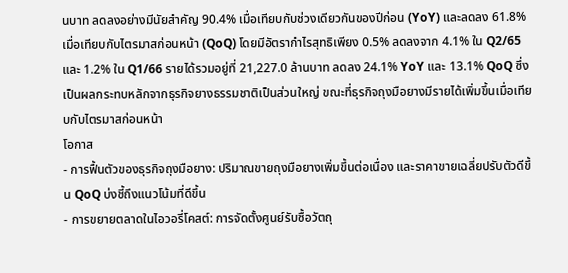นบาท ลดลงอย่างมีนัยสำคัญ 90.4% เมื่อเทียบกับช่วงเดียวกันของปีก่อน (YoY) และลดลง 61.8% เมื่อเทียบกับไตรมาสก่อนหน้า (QoQ) โดยมีอัตรากำไรสุทธิเพียง 0.5% ลดลงจาก 4.1% ใน Q2/65 และ 1.2% ใน Q1/66 รายได้รวมอยู่ที่ 21,227.0 ล้านบาท ลดลง 24.1% YoY และ 13.1% QoQ ซึ่งเป็นผลกระทบหลักจากธุรกิจยางธรรมชาติเป็นส่วนใหญ่ ขณะที่ธุรกิจถุงมือยางมีรายได้เพิ่มขึ้นเมื่อเทียบกับไตรมาสก่อนหน้า
โอกาส
- การฟื้นตัวของธุรกิจถุงมือยาง: ปริมาณขายถุงมือยางเพิ่มขึ้นต่อเนื่อง และราคาขายเฉลี่ยปรับตัวดีขึ้น QoQ บ่งชี้ถึงแนวโน้มที่ดีขึ้น
- การขยายตลาดในไอวอรี่โคสต์: การจัดตั้งศูนย์รับซื้อวัตถุ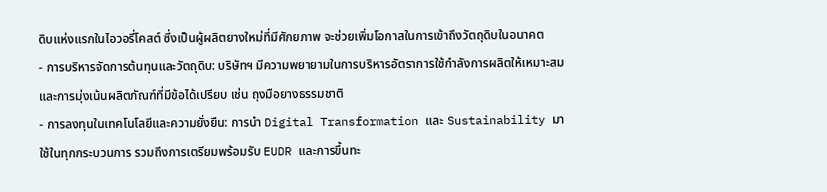ดิบแห่งแรกในไอวอรี่โคสต์ ซึ่งเป็นผู้ผลิตยางใหม่ที่มีศักยภาพ จะช่วยเพิ่มโอกาสในการเข้าถึงวัตถุดิบในอนาคต
- การบริหารจัดการต้นทุนและวัตถุดิบ: บริษัทฯ มีความพยายามในการบริหารอัตราการใช้กำลังการผลิตให้เหมาะสม และการมุ่งเน้นผลิตภัณฑ์ที่มีข้อได้เปรียบ เช่น ถุงมือยางธรรมชาติ
- การลงทุนในเทคโนโลยีและความยั่งยืน: การนำ Digital Transformation และ Sustainability มาใช้ในทุกกระบวนการ รวมถึงการเตรียมพร้อมรับ EUDR และการขึ้นทะ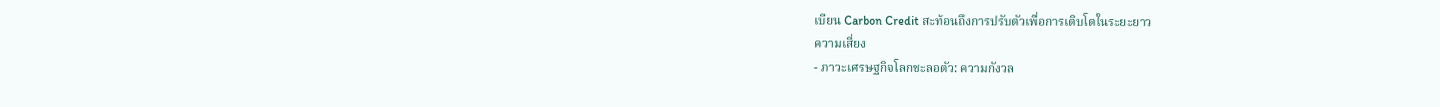เบียน Carbon Credit สะท้อนถึงการปรับตัวเพื่อการเติบโตในระยะยาว
ความเสี่ยง
- ภาวะเศรษฐกิจโลกชะลอตัว: ความกังวล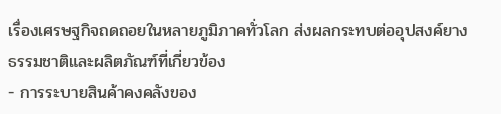เรื่องเศรษฐกิจถดถอยในหลายภูมิภาคทั่วโลก ส่งผลกระทบต่ออุปสงค์ยางธรรมชาติและผลิตภัณฑ์ที่เกี่ยวข้อง
- การระบายสินค้าคงคลังของ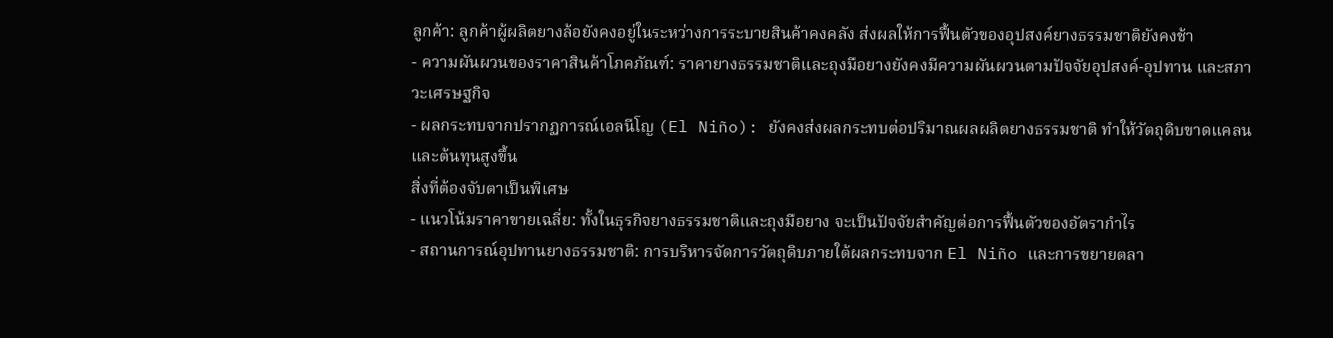ลูกค้า: ลูกค้าผู้ผลิตยางล้อยังคงอยู่ในระหว่างการระบายสินค้าคงคลัง ส่งผลให้การฟื้นตัวของอุปสงค์ยางธรรมชาติยังคงช้า
- ความผันผวนของราคาสินค้าโภคภัณฑ์: ราคายางธรรมชาติและถุงมือยางยังคงมีความผันผวนตามปัจจัยอุปสงค์-อุปทาน และสภาวะเศรษฐกิจ
- ผลกระทบจากปรากฏการณ์เอลนีโญ (El Niño): ยังคงส่งผลกระทบต่อปริมาณผลผลิตยางธรรมชาติ ทำให้วัตถุดิบขาดแคลนและต้นทุนสูงขึ้น
สิ่งที่ต้องจับตาเป็นพิเศษ
- แนวโน้มราคาขายเฉลี่ย: ทั้งในธุรกิจยางธรรมชาติและถุงมือยาง จะเป็นปัจจัยสำคัญต่อการฟื้นตัวของอัตรากำไร
- สถานการณ์อุปทานยางธรรมชาติ: การบริหารจัดการวัตถุดิบภายใต้ผลกระทบจาก El Niño และการขยายตลา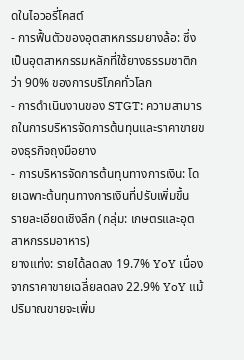ดในไอวอรี่โคสต์
- การฟื้นตัวของอุตสาหกรรมยางล้อ: ซึ่งเป็นอุตสาหกรรมหลักที่ใช้ยางธรรมชาติกว่า 90% ของการบริโภคทั่วโลก
- การดำเนินงานของ STGT: ความสามารถในการบริหารจัดการต้นทุนและราคาขายของธุรกิจถุงมือยาง
- การบริหารจัดการต้นทุนทางการเงิน: โดยเฉพาะต้นทุนทางการเงินที่ปรับเพิ่มขึ้น
รายละเอียดเชิงลึก (กลุ่ม: เกษตรและอุตสาหกรรมอาหาร)
ยางแท่ง: รายได้ลดลง 19.7% YoY เนื่องจากราคาขายเฉลี่ยลดลง 22.9% YoY แม้ปริมาณขายจะเพิ่ม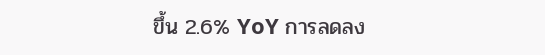ขึ้น 2.6% YoY การลดลง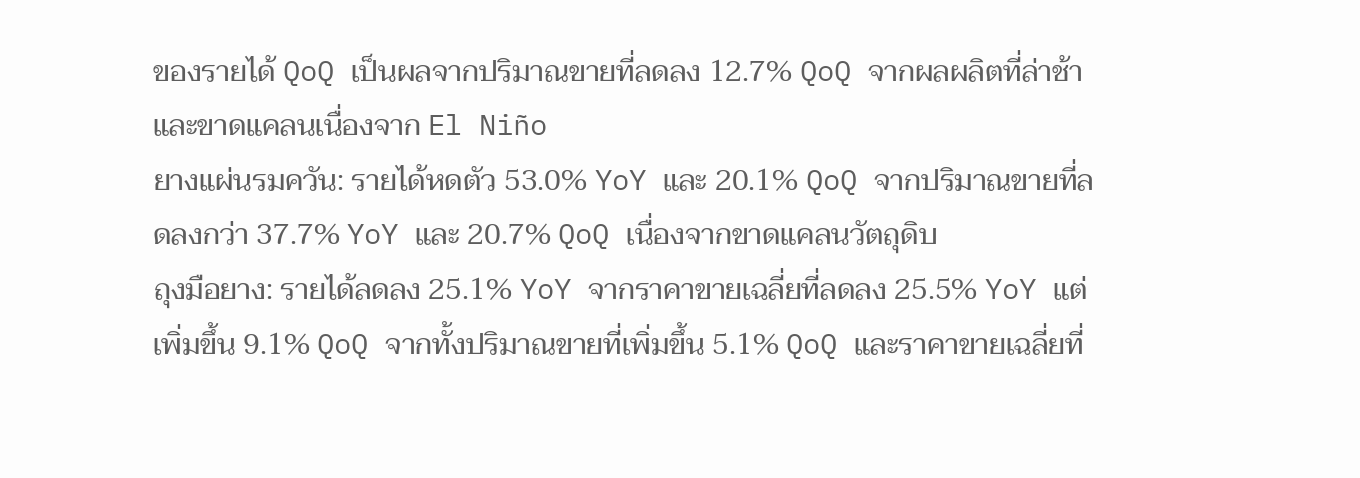ของรายได้ QoQ เป็นผลจากปริมาณขายที่ลดลง 12.7% QoQ จากผลผลิตที่ล่าช้าและขาดแคลนเนื่องจาก El Niño
ยางแผ่นรมควัน: รายได้หดตัว 53.0% YoY และ 20.1% QoQ จากปริมาณขายที่ลดลงกว่า 37.7% YoY และ 20.7% QoQ เนื่องจากขาดแคลนวัตถุดิบ
ถุงมือยาง: รายได้ลดลง 25.1% YoY จากราคาขายเฉลี่ยที่ลดลง 25.5% YoY แต่เพิ่มขึ้น 9.1% QoQ จากทั้งปริมาณขายที่เพิ่มขึ้น 5.1% QoQ และราคาขายเฉลี่ยที่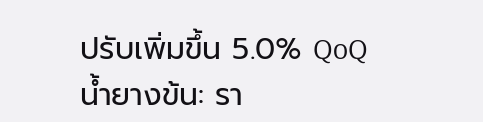ปรับเพิ่มขึ้น 5.0% QoQ
น้ำยางข้น: รา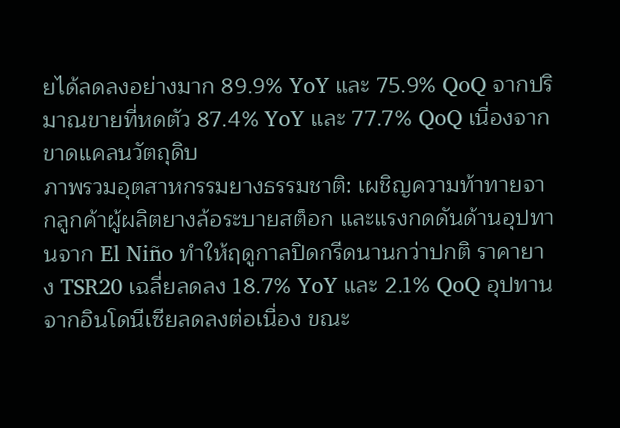ยได้ลดลงอย่างมาก 89.9% YoY และ 75.9% QoQ จากปริมาณขายที่หดตัว 87.4% YoY และ 77.7% QoQ เนื่องจากขาดแคลนวัตถุดิบ
ภาพรวมอุตสาหกรรมยางธรรมชาติ: เผชิญความท้าทายจากลูกค้าผู้ผลิตยางล้อระบายสต็อก และแรงกดดันด้านอุปทานจาก El Niño ทำให้ฤดูกาลปิดกรีดนานกว่าปกติ ราคายาง TSR20 เฉลี่ยลดลง 18.7% YoY และ 2.1% QoQ อุปทานจากอินโดนีเซียลดลงต่อเนื่อง ขณะ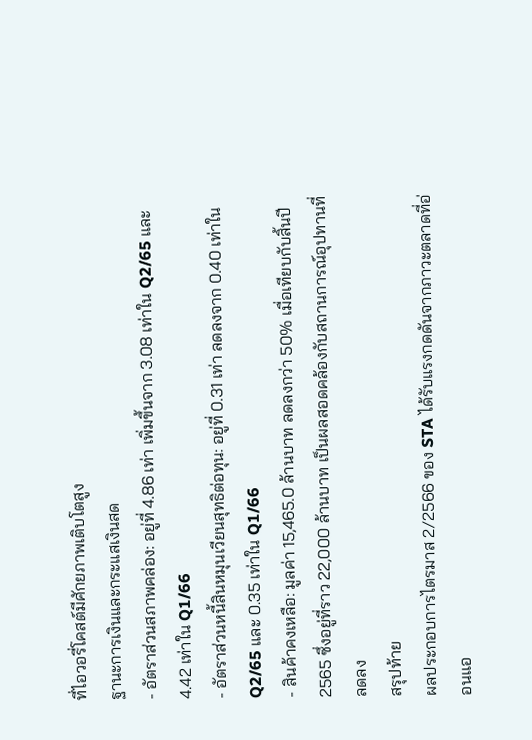ที่ไอวอรี่โคสต์มีศักยภาพเติบโตสูง
ฐานะการเงินและกระแสเงินสด
- อัตราส่วนสภาพคล่อง: อยู่ที่ 4.86 เท่า เพิ่มขึ้นจาก 3.08 เท่าใน Q2/65 และ 4.42 เท่าใน Q1/66
- อัตราส่วนหนี้สินหมุนเวียนสุทธิต่อทุน: อยู่ที่ 0.31 เท่า ลดลงจาก 0.40 เท่าใน Q2/65 และ 0.35 เท่าใน Q1/66
- สินค้าคงเหลือ: มูลค่า 15,465.0 ล้านบาท ลดลงกว่า 50% เมื่อเทียบกับสิ้นปี 2565 ซึ่งอยู่ที่ราว 22,000 ล้านบาท เป็นผลสอดคล้องกับสถานการณ์อุปทานที่ลดลง
สรุปท้าย
ผลประกอบการไตรมาส 2/2566 ของ STA ได้รับแรงกดดันจากภาวะตลาดที่อ่อนแอ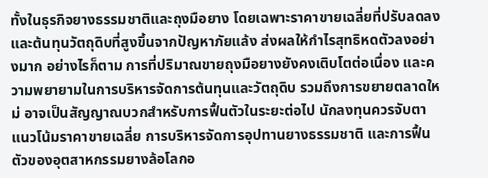ทั้งในธุรกิจยางธรรมชาติและถุงมือยาง โดยเฉพาะราคาขายเฉลี่ยที่ปรับลดลงและต้นทุนวัตถุดิบที่สูงขึ้นจากปัญหาภัยแล้ง ส่งผลให้กำไรสุทธิหดตัวลงอย่างมาก อย่างไรก็ตาม การที่ปริมาณขายถุงมือยางยังคงเติบโตต่อเนื่อง และความพยายามในการบริหารจัดการต้นทุนและวัตถุดิบ รวมถึงการขยายตลาดใหม่ อาจเป็นสัญญาณบวกสำหรับการฟื้นตัวในระยะต่อไป นักลงทุนควรจับตาแนวโน้มราคาขายเฉลี่ย การบริหารจัดการอุปทานยางธรรมชาติ และการฟื้นตัวของอุตสาหกรรมยางล้อโลกอ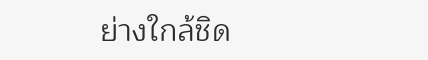ย่างใกล้ชิด